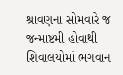શ્રાવણના સોમવારે જ જન્માષ્ટમી હોવાથી શિવાલયોમાં ભગવાન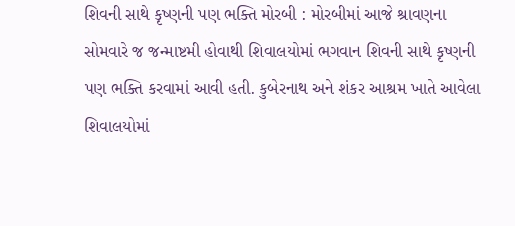શિવની સાથે કૃષ્ણની પણ ભક્તિ મોરબી : મોરબીમાં આજે શ્રાવણના સોમવારે જ જન્માષ્ટમી હોવાથી શિવાલયોમાં ભગવાન શિવની સાથે કૃષ્ણની પણ ભક્તિ કરવામાં આવી હતી. કુબેરનાથ અને શંકર આશ્રમ ખાતે આવેલા શિવાલયોમાં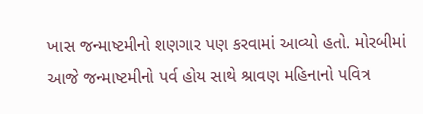ખાસ જન્માષ્ટમીનો શણગાર પણ કરવામાં આવ્યો હતો. મોરબીમાં આજે જન્માષ્ટમીનો પર્વ હોય સાથે શ્રાવણ મહિનાનો પવિત્ર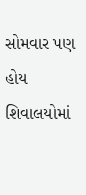સોમવાર પણ હોય શિવાલયોમાં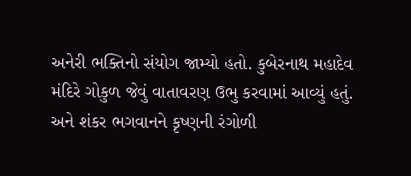અનેરી ભક્તિનો સંયોગ જામ્યો હતો. કુબેરનાથ મહાદેવ મંદિરે ગોકુળ જેવું વાતાવરણ ઉભુ કરવામાં આવ્યું હતું. અને શંકર ભગવાનને કૃષ્ણની રંગોળી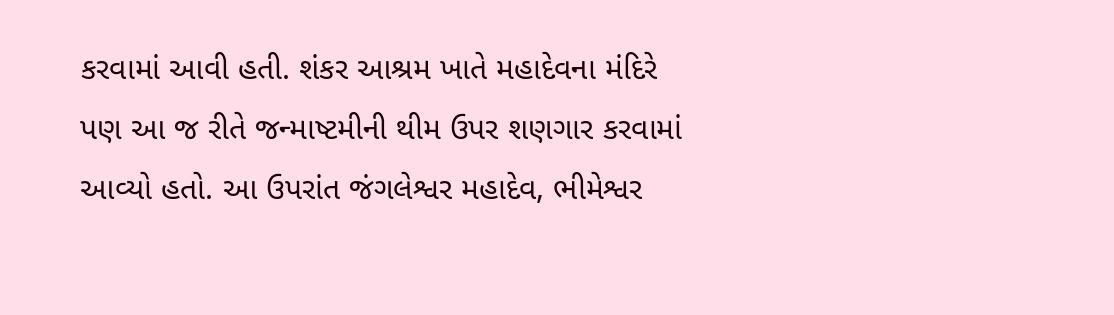કરવામાં આવી હતી. શંકર આશ્રમ ખાતે મહાદેવના મંદિરે પણ આ જ રીતે જન્માષ્ટમીની થીમ ઉપર શણગાર કરવામાં આવ્યો હતો. આ ઉપરાંત જંગલેશ્વર મહાદેવ, ભીમેશ્વર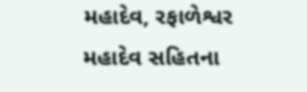મહાદેવ, રફાળેશ્વર મહાદેવ સહિતના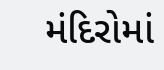મંદિરોમાં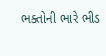ભક્તોની ભારે ભીડ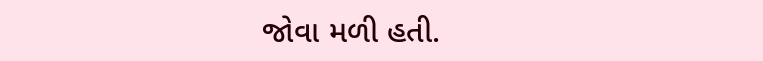જોવા મળી હતી.